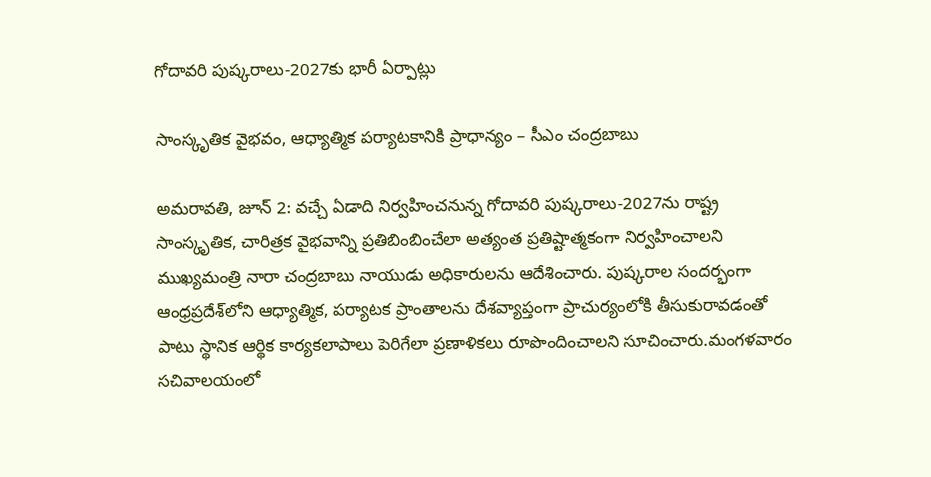గోదావరి పుష్కరాలు-2027కు భారీ ఏర్పాట్లు

సాంస్కృతిక వైభవం, ఆధ్యాత్మిక పర్యాటకానికి ప్రాధాన్యం – సీఎం చంద్రబాబు

అమరావతి, జూన్ 2: వచ్చే ఏడాది నిర్వహించనున్న గోదావరి పుష్కరాలు-2027ను రాష్ట్ర సాంస్కృతిక, చారిత్రక వైభవాన్ని ప్రతిబింబించేలా అత్యంత ప్రతిష్టాత్మకంగా నిర్వహించాలని ముఖ్యమంత్రి నారా చంద్రబాబు నాయుడు అధికారులను ఆదేశించారు. పుష్కరాల సందర్భంగా ఆంధ్రప్రదేశ్‌లోని ఆధ్యాత్మిక, పర్యాటక ప్రాంతాలను దేశవ్యాప్తంగా ప్రాచుర్యంలోకి తీసుకురావడంతో పాటు స్థానిక ఆర్థిక కార్యకలాపాలు పెరిగేలా ప్రణాళికలు రూపొందించాలని సూచించారు.మంగళవారం సచివాలయంలో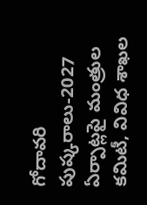గోదావరి పుష్కరాలు-2027 ఏర్పాట్లపై మంత్రుల కమిటీ, వివిధ శాఖల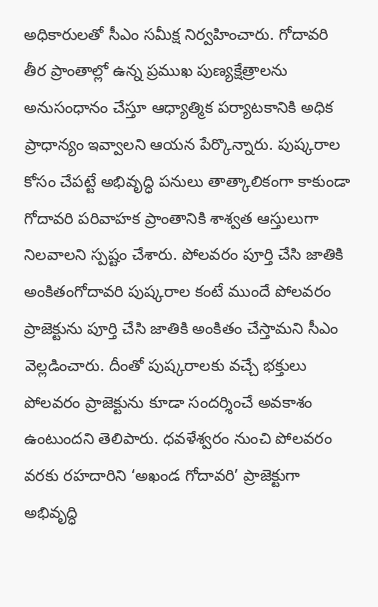అధికారులతో సీఎం సమీక్ష నిర్వహించారు. గోదావరి తీర ప్రాంతాల్లో ఉన్న ప్రముఖ పుణ్యక్షేత్రాలను అనుసంధానం చేస్తూ ఆధ్యాత్మిక పర్యాటకానికి అధిక ప్రాధాన్యం ఇవ్వాలని ఆయన పేర్కొన్నారు. పుష్కరాల కోసం చేపట్టే అభివృద్ధి పనులు తాత్కాలికంగా కాకుండా గోదావరి పరివాహక ప్రాంతానికి శాశ్వత ఆస్తులుగా నిలవాలని స్పష్టం చేశారు. పోలవరం పూర్తి చేసి జాతికి అంకితంగోదావరి పుష్కరాల కంటే ముందే పోలవరం ప్రాజెక్టును పూర్తి చేసి జాతికి అంకితం చేస్తామని సీఎం వెల్లడించారు. దీంతో పుష్కరాలకు వచ్చే భక్తులు పోలవరం ప్రాజెక్టును కూడా సందర్శించే అవకాశం ఉంటుందని తెలిపారు. ధవళేశ్వరం నుంచి పోలవరం వరకు రహదారిని ‘అఖండ గోదావరి’ ప్రాజెక్టుగా అభివృద్ధి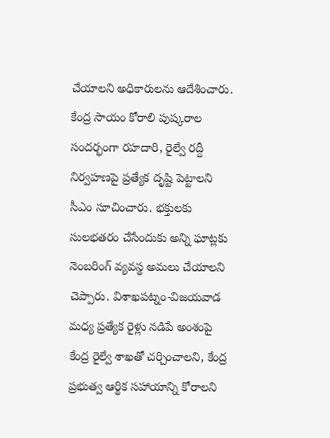చేయాలని అధికారులను ఆదేశించారు. కేంద్ర సాయం కోరాలి పుష్కరాల సందర్భంగా రహదారి, రైల్వే రద్దీ నిర్వహణపై ప్రత్యేక దృష్టి పెట్టాలని సీఎం సూచించారు. భక్తులకు సులభతరం చేసేందుకు అన్ని ఘాట్లకు నెంబరింగ్ వ్యవస్థ అమలు చేయాలని చెప్పారు. విశాఖపట్నం-విజయవాడ మధ్య ప్రత్యేక రైళ్లు నడిపే అంశంపై కేంద్ర రైల్వే శాఖతో చర్చించాలని, కేంద్ర ప్రభుత్వ ఆర్థిక సహాయాన్ని కోరాలని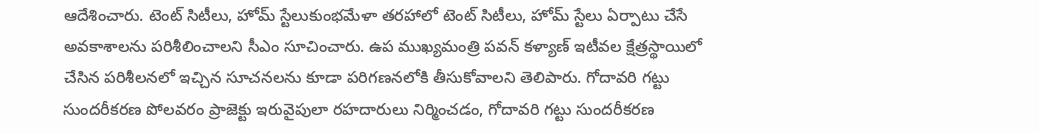ఆదేశించారు. టెంట్ సిటీలు, హోమ్ స్టేలుకుంభమేళా తరహాలో టెంట్ సిటీలు, హోమ్ స్టేలు ఏర్పాటు చేసే అవకాశాలను పరిశీలించాలని సీఎం సూచించారు. ఉప ముఖ్యమంత్రి పవన్ కళ్యాణ్ ఇటీవల క్షేత్రస్థాయిలో చేసిన పరిశీలనలో ఇచ్చిన సూచనలను కూడా పరిగణనలోకి తీసుకోవాలని తెలిపారు. గోదావరి గట్టు సుందరీకరణ పోలవరం ప్రాజెక్టు ఇరువైపులా రహదారులు నిర్మించడం, గోదావరి గట్టు సుందరీకరణ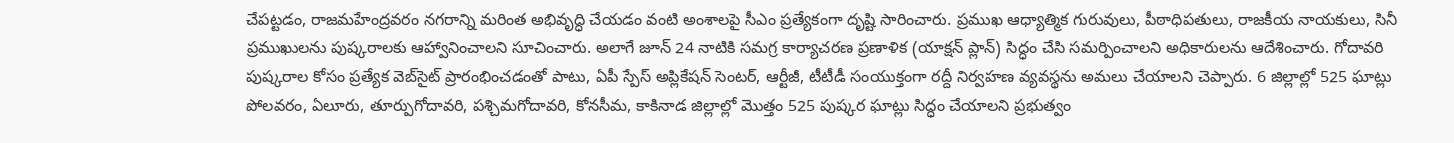చేపట్టడం, రాజమహేంద్రవరం నగరాన్ని మరింత అభివృద్ధి చేయడం వంటి అంశాలపై సీఎం ప్రత్యేకంగా దృష్టి సారించారు. ప్రముఖ ఆధ్యాత్మిక గురువులు, పీఠాధిపతులు, రాజకీయ నాయకులు, సినీ ప్రముఖులను పుష్కరాలకు ఆహ్వానించాలని సూచించారు. అలాగే జూన్ 24 నాటికి సమగ్ర కార్యాచరణ ప్రణాళిక (యాక్షన్ ప్లాన్) సిద్ధం చేసి సమర్పించాలని అధికారులను ఆదేశించారు. గోదావరి పుష్కరాల కోసం ప్రత్యేక వెబ్‌సైట్ ప్రారంభించడంతో పాటు, ఏపీ స్పేస్ అప్లికేషన్ సెంటర్, ఆర్టీజీ, టీటీడీ సంయుక్తంగా రద్దీ నిర్వహణ వ్యవస్థను అమలు చేయాలని చెప్పారు. 6 జిల్లాల్లో 525 ఘాట్లు పోలవరం, ఏలూరు, తూర్పుగోదావరి, పశ్చిమగోదావరి, కోనసీమ, కాకినాడ జిల్లాల్లో మొత్తం 525 పుష్కర ఘాట్లు సిద్ధం చేయాలని ప్రభుత్వం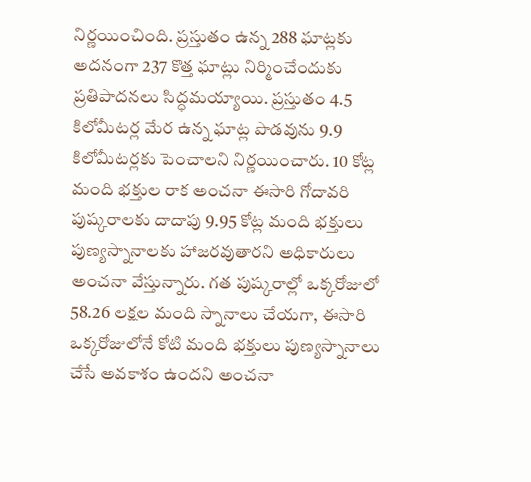నిర్ణయించింది. ప్రస్తుతం ఉన్న 288 ఘాట్లకు అదనంగా 237 కొత్త ఘాట్లు నిర్మించేందుకు ప్రతిపాదనలు సిద్ధమయ్యాయి. ప్రస్తుతం 4.5 కిలోమీటర్ల మేర ఉన్న ఘాట్ల పొడవును 9.9 కిలోమీటర్లకు పెంచాలని నిర్ణయించారు. 10 కోట్ల మంది భక్తుల రాక అంచనా ఈసారి గోదావరి పుష్కరాలకు దాదాపు 9.95 కోట్ల మంది భక్తులు పుణ్యస్నానాలకు హాజరవుతారని అధికారులు అంచనా వేస్తున్నారు. గత పుష్కరాల్లో ఒక్కరోజులో 58.26 లక్షల మంది స్నానాలు చేయగా, ఈసారి ఒక్కరోజులోనే కోటి మంది భక్తులు పుణ్యస్నానాలు చేసే అవకాశం ఉందని అంచనా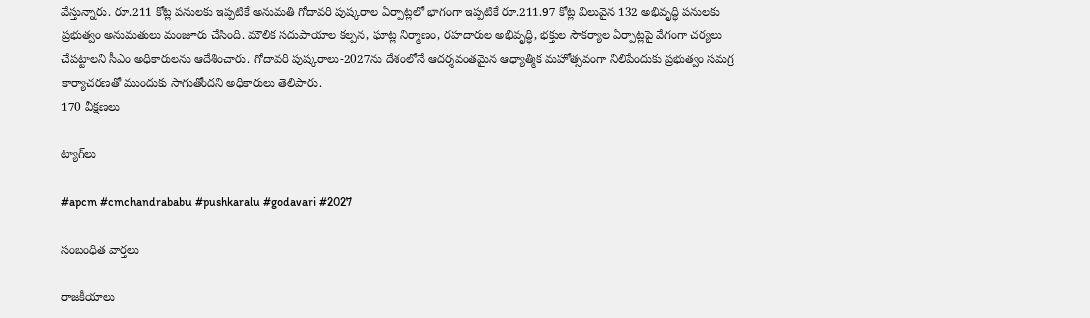వేస్తున్నారు. రూ.211 కోట్ల పనులకు ఇప్పటికే అనుమతి గోదావరి పుష్కరాల ఏర్పాట్లలో భాగంగా ఇప్పటికే రూ.211.97 కోట్ల విలువైన 132 అభివృద్ధి పనులకు ప్రభుత్వం అనుమతులు మంజూరు చేసింది. మౌలిక సదుపాయాల కల్పన, ఘాట్ల నిర్మాణం, రహదారుల అభివృద్ధి, భక్తుల సౌకర్యాల ఏర్పాట్లపై వేగంగా చర్యలు చేపట్టాలని సీఎం అధికారులను ఆదేశించారు. గోదావరి పుష్కరాలు-2027ను దేశంలోనే ఆదర్శవంతమైన ఆధ్యాత్మిక మహోత్సవంగా నిలిపేందుకు ప్రభుత్వం సమగ్ర కార్యాచరణతో ముందుకు సాగుతోందని అధికారులు తెలిపారు.
170 వీక్షణలు

ట్యాగ్‌లు

#apcm #cmchandrababu #pushkaralu #godavari #2027

సంబంధిత వార్తలు

రాజకీయాలు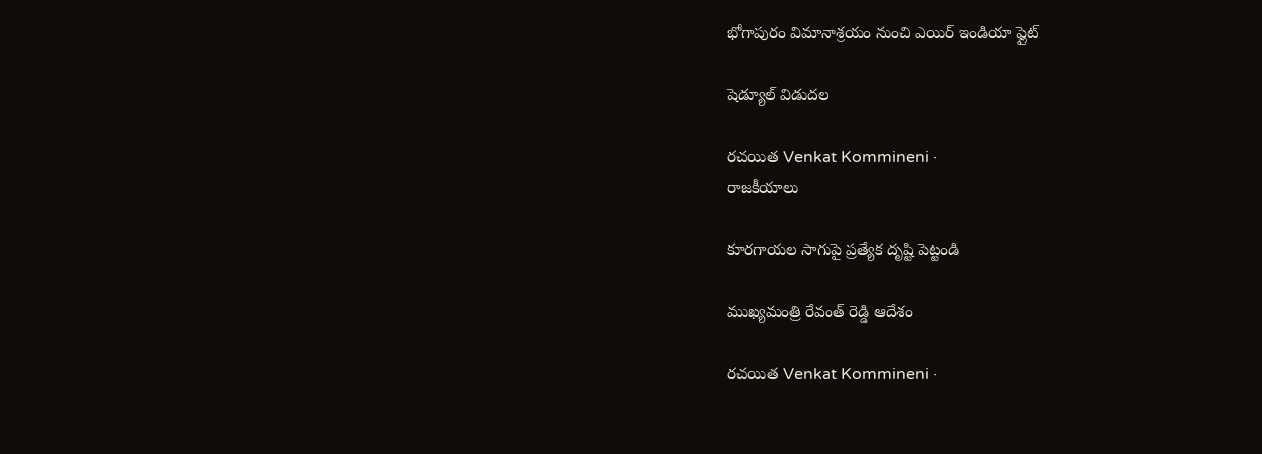భోగాపురం విమానాశ్రయం నుంచి ఎయిర్‌ ఇండియా ఫ్లైట్‌

షెడ్యూల్‌ విడుదల

రచయిత Venkat Kommineni ·
రాజకీయాలు

కూరగాయల సాగుపై ప్రత్యేక దృష్టి పెట్టండి

ముఖ్యమంత్రి రేవంత్ రెడ్డి ఆదేశం

రచయిత Venkat Kommineni ·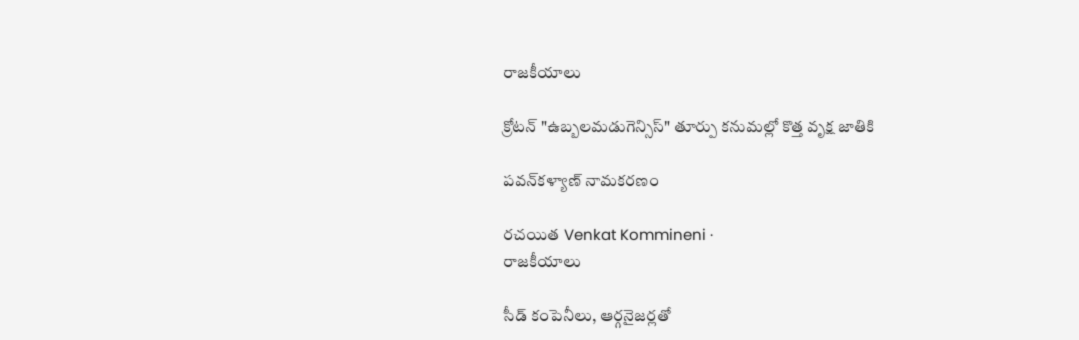రాజకీయాలు

క్రోటన్ "ఉబ్బలమడుగెన్సిస్" తూర్పు కనుమల్లో కొత్త వృక్ష జాతికి

పవన్‌కళ్యాణ్ నామకరణం

రచయిత Venkat Kommineni ·
రాజకీయాలు

సీడ్ కంపెనీలు, ఆర్గనైజర్లతో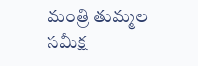మంత్రి తుమ్మల సమీక్ష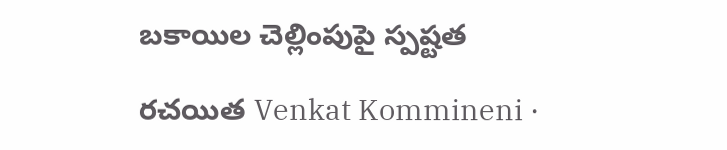బకాయిల చెల్లింపుపై స్పష్టత

రచయిత Venkat Kommineni ·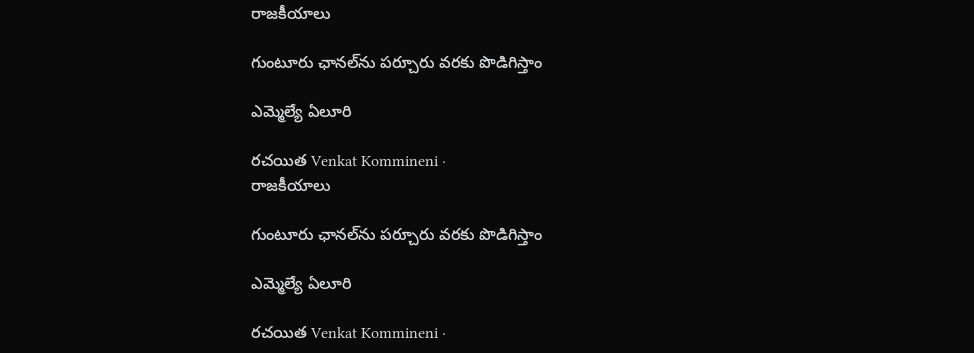రాజకీయాలు

గుంటూరు ఛానల్‌ను పర్చూరు వరకు పొడిగిస్తాం

ఎమ్మెల్యే ఏలూరి

రచయిత Venkat Kommineni ·
రాజకీయాలు

గుంటూరు ఛానల్‌ను పర్చూరు వరకు పొడిగిస్తాం

ఎమ్మెల్యే ఏలూరి

రచయిత Venkat Kommineni ·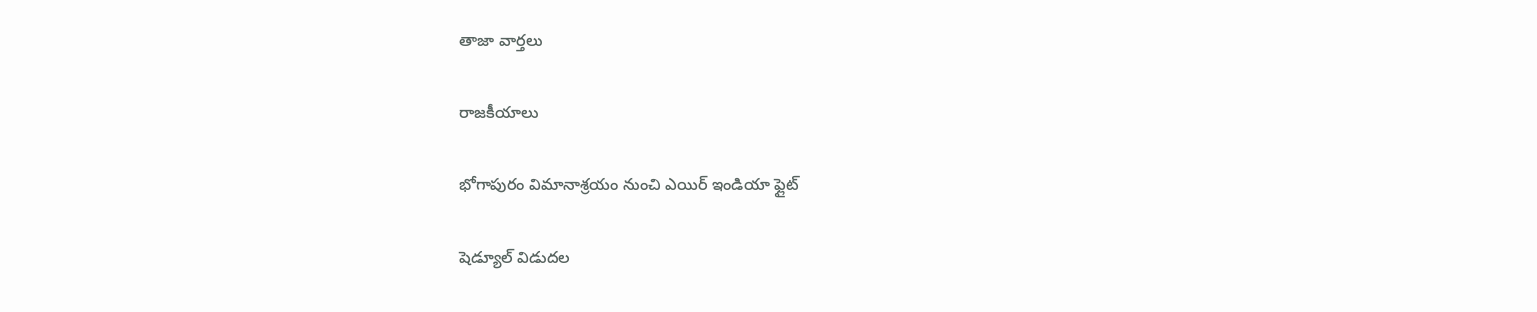తాజా వార్తలు

రాజకీయాలు

భోగాపురం విమానాశ్రయం నుంచి ఎయిర్‌ ఇండియా ఫ్లైట్‌

షెడ్యూల్‌ విడుదల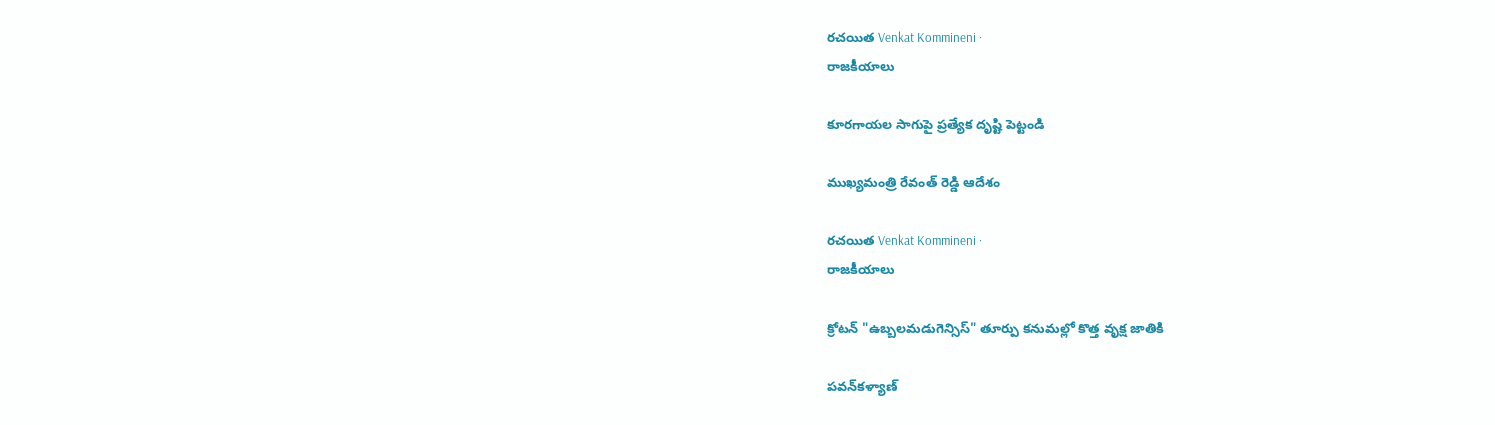రచయిత Venkat Kommineni ·
రాజకీయాలు

కూరగాయల సాగుపై ప్రత్యేక దృష్టి పెట్టండి

ముఖ్యమంత్రి రేవంత్ రెడ్డి ఆదేశం

రచయిత Venkat Kommineni ·
రాజకీయాలు

క్రోటన్ "ఉబ్బలమడుగెన్సిస్" తూర్పు కనుమల్లో కొత్త వృక్ష జాతికి

పవన్‌కళ్యాణ్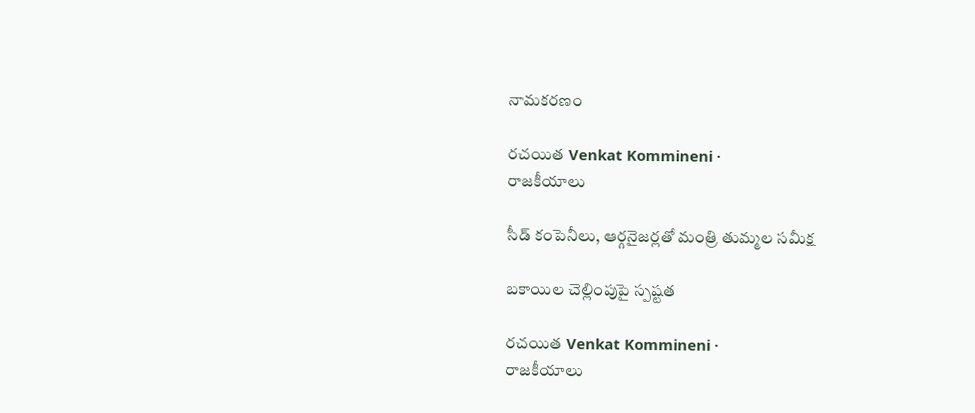నామకరణం

రచయిత Venkat Kommineni ·
రాజకీయాలు

సీడ్ కంపెనీలు, ఆర్గనైజర్లతో మంత్రి తుమ్మల సమీక్ష

బకాయిల చెల్లింపుపై స్పష్టత

రచయిత Venkat Kommineni ·
రాజకీయాలు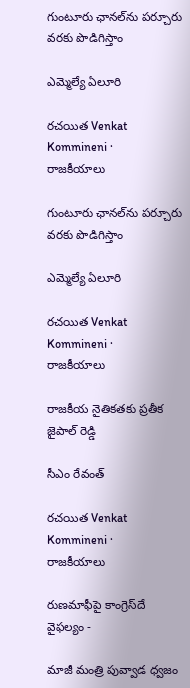గుంటూరు ఛానల్‌ను పర్చూరు వరకు పొడిగిస్తాం

ఎమ్మెల్యే ఏలూరి

రచయిత Venkat Kommineni ·
రాజకీయాలు

గుంటూరు ఛానల్‌ను పర్చూరు వరకు పొడిగిస్తాం

ఎమ్మెల్యే ఏలూరి

రచయిత Venkat Kommineni ·
రాజకీయాలు

రాజకీయ నైతికతకు ప్రతీక జైపాల్ రెడ్డి

సీఎం రేవంత్

రచయిత Venkat Kommineni ·
రాజకీయాలు

రుణమాఫీపై కాంగ్రెస్‌దే వైఫల్యం -

మాజీ మంత్రి పువ్వాడ ధ్వజం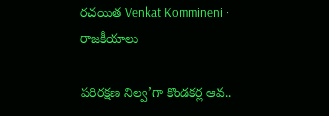రచయిత Venkat Kommineni ·
రాజకీయాలు

పరిరక్షణ నిల్వ’గా కొండకర్ల ఆవ..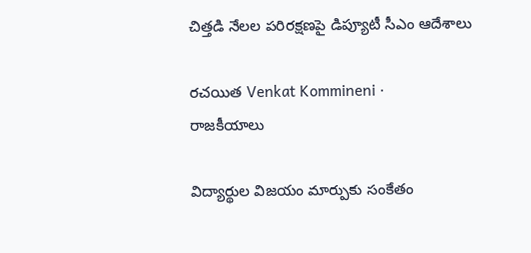చిత్తడి నేలల పరిరక్షణపై డిప్యూటీ సీఎం ఆదేశాలు

రచయిత Venkat Kommineni ·
రాజకీయాలు

విద్యార్థుల విజయం మార్పుకు సంకేతం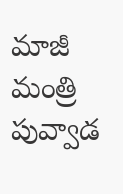మాజీ మంత్రి పువ్వాడ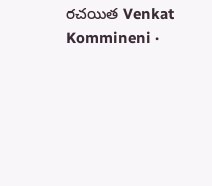రచయిత Venkat Kommineni ·